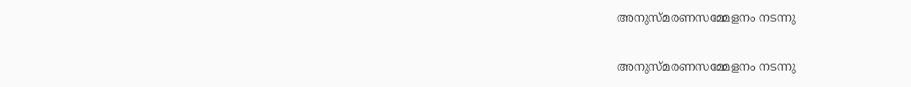അനുസ്മരണസമ്മേളനം നടന്നു

അനുസ്മരണസമ്മേളനം നടന്നു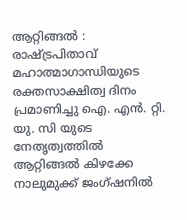ആറ്റിങ്ങൽ : രാഷ്ട്രപിതാവ് മഹാത്മാഗാന്ധിയുടെ രക്തസാക്ഷിത്വ ദിനം പ്രമാണിച്ചു ഐ. എൻ. റ്റി. യു. സി യുടെ നേതൃത്വത്തിൽ ആറ്റിങ്ങൽ കിഴക്കേ നാലുമുക്ക് ജംഗ്ഷനിൽ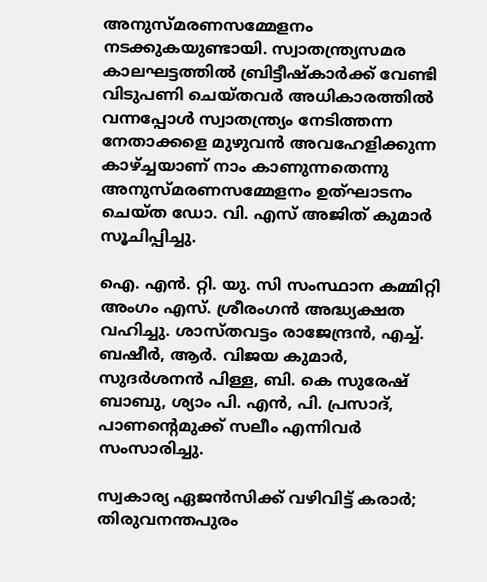അനുസ്മരണസമ്മേളനം നടക്കുകയുണ്ടായി. സ്വാതന്ത്ര്യസമര കാലഘട്ടത്തിൽ ബ്രിട്ടീഷ്കാർക്ക് വേണ്ടി വിടുപണി ചെയ്തവർ അധികാരത്തിൽ വന്നപ്പോൾ സ്വാതന്ത്ര്യം നേടിത്തന്ന നേതാക്കളെ മുഴുവൻ അവഹേളിക്കുന്ന കാഴ്ച്ചയാണ് നാം കാണുന്നതെന്നു അനുസ്മരണസമ്മേളനം ഉത്ഘാടനം ചെയ്ത ഡോ. വി. എസ് അജിത് കുമാർ സൂചിപ്പിച്ചു.

ഐ. എൻ. റ്റി. യു. സി സംസ്ഥാന കമ്മിറ്റി അംഗം എസ്. ശ്രീരംഗൻ അദ്ധ്യക്ഷത വഹിച്ചു. ശാസ്തവട്ടം രാജേന്ദ്രൻ, എച്ച്. ബഷീർ, ആർ. വിജയ കുമാർ, സുദർശനൻ പിള്ള, ബി. കെ സുരേഷ് ബാബു, ശ്യാം പി. എൻ, പി. പ്രസാദ്, പാണന്റെമുക്ക് സലീം എന്നിവർ സംസാരിച്ചു.

സ്വകാര്യ ഏജൻസിക്ക് വഴിവിട്ട് കരാർ; തിരുവനന്തപുരം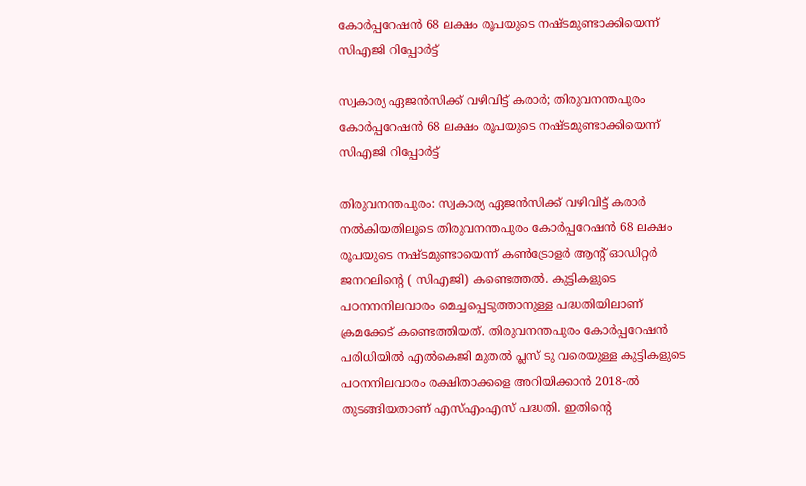കോർപ്പറേഷൻ 68 ലക്ഷം രൂപയുടെ നഷ്ടമുണ്ടാക്കിയെന്ന് സിഎജി റിപ്പോർട്ട്

സ്വകാര്യ ഏജൻസിക്ക് വഴിവിട്ട് കരാർ; തിരുവനന്തപുരം കോർപ്പറേഷൻ 68 ലക്ഷം രൂപയുടെ നഷ്ടമുണ്ടാക്കിയെന്ന് സിഎജി റിപ്പോർട്ട്

തിരുവനന്തപുരം: സ്വകാര്യ ഏജൻസിക്ക് വഴിവിട്ട് കരാർ നൽകിയതിലൂടെ തിരുവനന്തപുരം കോർപ്പറേഷൻ 68 ലക്ഷം രൂപയുടെ നഷ്ടമുണ്ടായെന്ന് കൺട്രോളർ ആന്റ് ഓഡിറ്റർ ജനറലിന്‍റെ ( സിഎജി) കണ്ടെത്തൽ. കുട്ടികളുടെ പഠനനനിലവാരം മെച്ചപ്പെടുത്താനുള്ള പദ്ധതിയിലാണ് ക്രമക്കേട് കണ്ടെത്തിയത്. തിരുവനന്തപുരം കോർപ്പറേഷൻ പരിധിയിൽ എൽകെജി മുതൽ പ്ലസ് ടു വരെയുള്ള കുട്ടികളുടെ പഠനനിലവാരം രക്ഷിതാക്കളെ അറിയിക്കാൻ 2018-ൽ തുടങ്ങിയതാണ് എസ്എംഎസ് പദ്ധതി. ഇതിന്റെ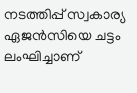നടത്തിപ്പ് സ്വകാര്യ ഏജൻസിയെ ചട്ടം ലംഘിച്ചാണ്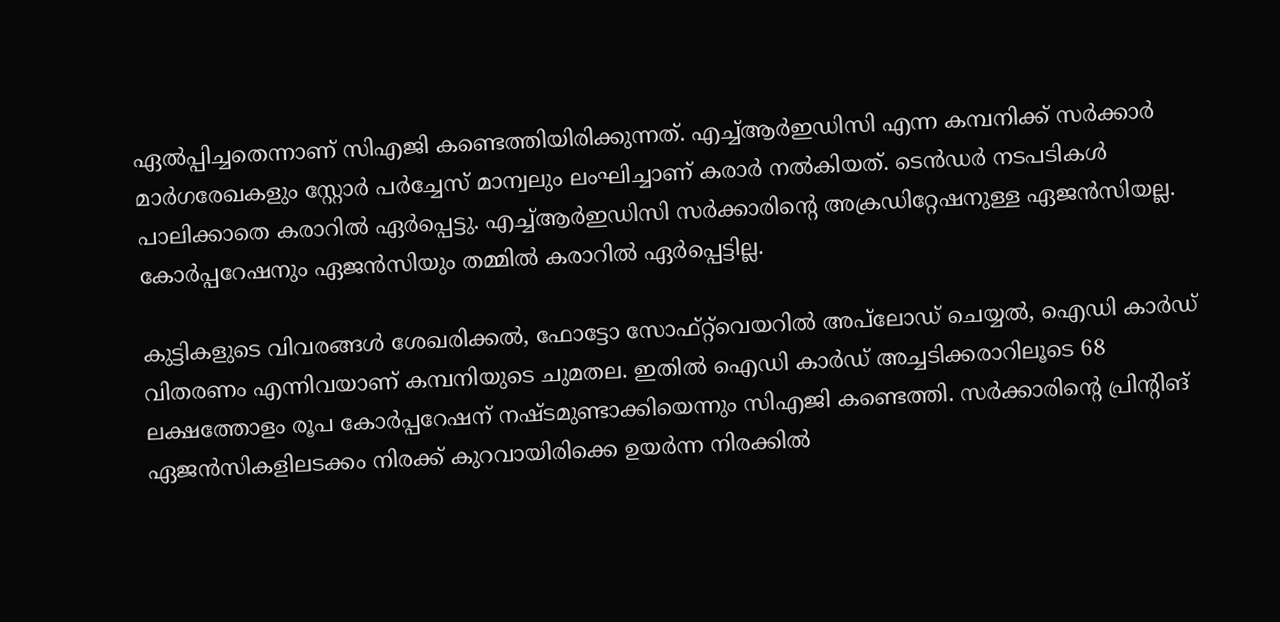ഏൽപ്പിച്ചതെന്നാണ് സിഎജി കണ്ടെത്തിയിരിക്കുന്നത്. എച്ച്ആർഇഡിസി എന്ന കമ്പനിക്ക് സർക്കാർ മാർഗരേഖകളും സ്റ്റോർ പർച്ചേസ് മാന്വലും ലംഘിച്ചാണ് കരാർ നൽകിയത്. ടെൻഡർ നടപടികൾ പാലിക്കാതെ കരാറിൽ ഏർപ്പെട്ടു. എച്ച്ആർഇഡിസി സർക്കാരിന്റെ അക്രഡിറ്റേഷനുള്ള ഏജൻസിയല്ല. കോർപ്പറേഷനും ഏജൻസിയും തമ്മിൽ കരാറിൽ ഏർപ്പെട്ടില്ല.

കുട്ടികളുടെ വിവരങ്ങൾ ശേഖരിക്കൽ, ഫോട്ടോ സോഫ്റ്റ്‌വെയറിൽ അപ്‌ലോഡ് ചെയ്യൽ, ഐഡി കാർഡ് വിതരണം എന്നിവയാണ് കമ്പനിയുടെ ചുമതല. ഇതിൽ ഐഡി കാർഡ് അച്ചടിക്കരാറിലൂടെ 68 ലക്ഷത്തോളം രൂപ കോർപ്പറേഷന് നഷ്ടമുണ്ടാക്കിയെന്നും സിഎജി കണ്ടെത്തി. സർക്കാരിന്റെ പ്രിന്റിങ് ഏജൻസികളിലടക്കം നിരക്ക് കുറവായിരിക്കെ ഉയർന്ന നിരക്കിൽ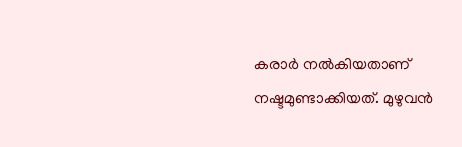കരാർ നൽകിയതാണ് നഷ്ടമുണ്ടാക്കിയത്. മുഴുവൻ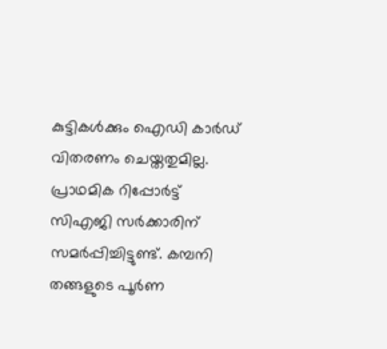കുട്ടികൾക്കും ഐഡി കാർഡ് വിതരണം ചെയ്തതുമില്ല. പ്രാഥമിക റിപ്പോർട്ട് സിഎജി സർക്കാരിന് സമർപ്പിച്ചിട്ടുണ്ട്. കമ്പനി തങ്ങളുടെ പൂർണ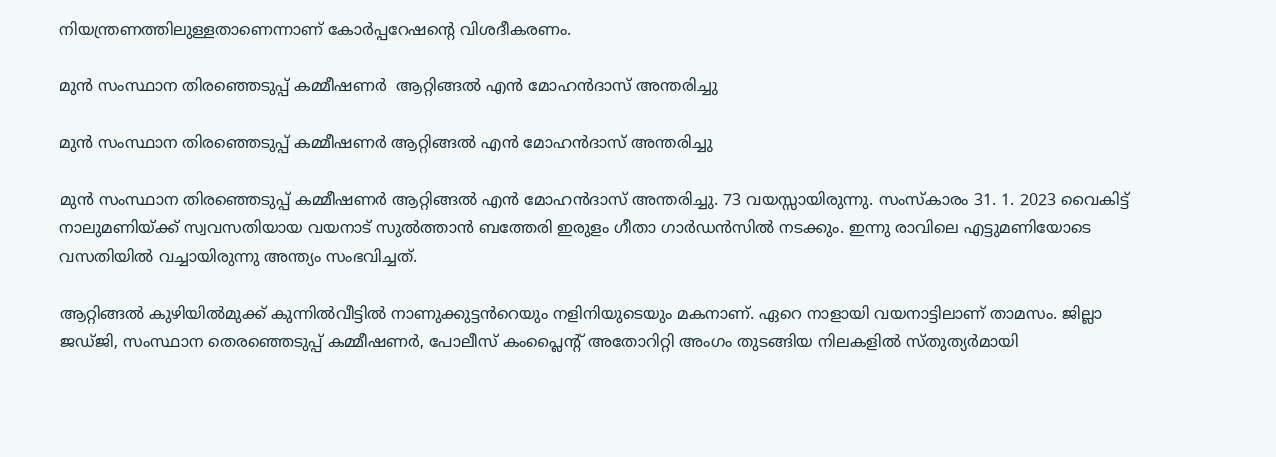നിയന്ത്രണത്തിലുള്ളതാണെന്നാണ് കോർപ്പറേഷന്റെ വിശദീകരണം.

മുൻ സംസ്ഥാന തിരഞ്ഞെടുപ്പ് കമ്മീഷണർ  ആറ്റിങ്ങൽ എൻ മോഹൻദാസ് അന്തരിച്ചു

മുൻ സംസ്ഥാന തിരഞ്ഞെടുപ്പ് കമ്മീഷണർ ആറ്റിങ്ങൽ എൻ മോഹൻദാസ് അന്തരിച്ചു

മുൻ സംസ്ഥാന തിരഞ്ഞെടുപ്പ് കമ്മീഷണർ ആറ്റിങ്ങൽ എൻ മോഹൻദാസ് അന്തരിച്ചു. 73 വയസ്സായിരുന്നു. സംസ്കാരം 31. 1. 2023 വൈകിട്ട് നാലുമണിയ്ക്ക് സ്വവസതിയായ വയനാട് സുൽത്താൻ ബത്തേരി ഇരുളം ഗീതാ ഗാർഡൻസിൽ നടക്കും. ഇന്നു രാവിലെ എട്ടുമണിയോടെ വസതിയിൽ വച്ചായിരുന്നു അന്ത്യം സംഭവിച്ചത്.

ആറ്റിങ്ങൽ കുഴിയിൽമുക്ക് കുന്നിൽവീട്ടിൽ നാണുക്കുട്ടൻറെയും നളിനിയുടെയും മകനാണ്. ഏറെ നാളായി വയനാട്ടിലാണ് താമസം. ജില്ലാ ജഡ്ജി, സംസ്ഥാന തെരഞ്ഞെടുപ്പ് കമ്മീഷണർ, പോലീസ് കംപ്ലൈന്റ് അതോറിറ്റി അംഗം തുടങ്ങിയ നിലകളിൽ സ്തുത്യർമായി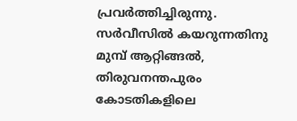പ്രവർത്തിച്ചിരുന്നു. സർവീസിൽ കയറുന്നതിനു മുമ്പ് ആറ്റിങ്ങൽ, തിരുവനന്തപുരം കോടതികളിലെ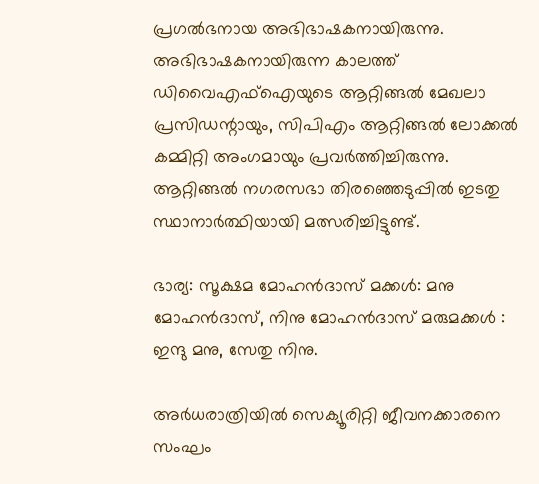പ്രഗൽഭനായ അഭിഭാഷകനായിരുന്നു. അഭിഭാഷകനായിരുന്ന കാലത്ത് ഡിവൈഎഫ്ഐയുടെ ആറ്റിങ്ങൽ മേഖലാ പ്രസിഡന്റായും, സിപിഎം ആറ്റിങ്ങൽ ലോക്കൽ കമ്മിറ്റി അംഗമായും പ്രവർത്തിച്ചിരുന്നു. ആറ്റിങ്ങൽ നഗരസഭാ തിരഞ്ഞെടുപ്പിൽ ഇടതു സ്ഥാനാർത്ഥിയായി മത്സരിച്ചിട്ടുണ്ട്.

ഭാര്യ: സൂക്ഷമ മോഹൻദാസ് മക്കൾ: മനു മോഹൻദാസ്, നിനു മോഹൻദാസ് മരുമക്കൾ : ഇന്ദു മനു, സേതു നിനു.

അര്‍ധരാത്രിയില്‍ സെക്യൂരിറ്റി ജീവനക്കാരനെ സംഘം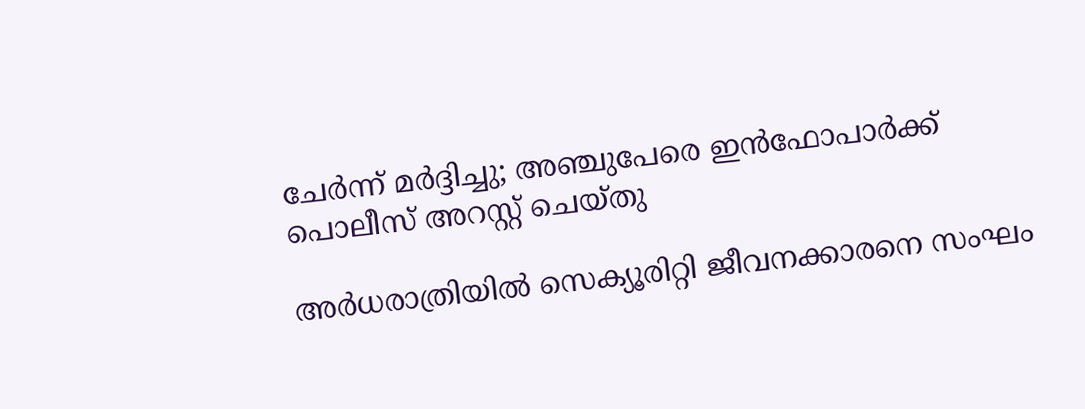ചേര്‍ന്ന് മര്‍ദ്ദിച്ചു; അഞ്ചുപേരെ ഇന്‍ഫോപാര്‍ക്ക് പൊലീസ് അറസ്റ്റ് ചെയ്തു

അര്‍ധരാത്രിയില്‍ സെക്യൂരിറ്റി ജീവനക്കാരനെ സംഘം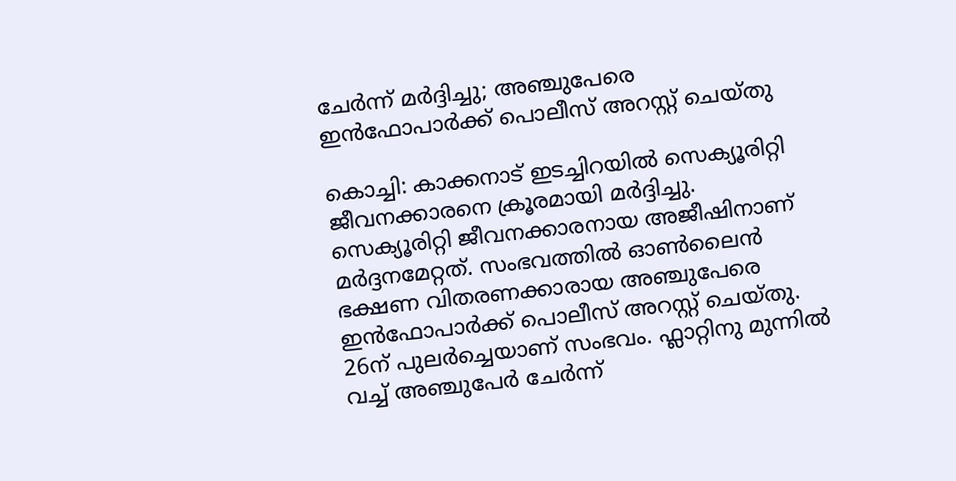ചേര്‍ന്ന് മര്‍ദ്ദിച്ചു; അഞ്ചുപേരെ ഇന്‍ഫോപാര്‍ക്ക് പൊലീസ് അറസ്റ്റ് ചെയ്തു

കൊച്ചി: കാക്കനാട് ഇടച്ചിറയില്‍ സെക്യൂരിറ്റി ജീവനക്കാരനെ ക്രൂരമായി മര്‍ദ്ദിച്ചു. സെക്യൂരിറ്റി ജീവനക്കാരനായ അജീഷിനാണ് മര്‍ദ്ദനമേറ്റത്. സംഭവത്തില്‍ ഓണ്‍ലൈന്‍ ഭക്ഷണ വിതരണക്കാരായ അഞ്ചുപേരെ ഇന്‍ഫോപാര്‍ക്ക് പൊലീസ് അറസ്റ്റ് ചെയ്തു.
26ന് പുലര്‍ച്ചെയാണ് സംഭവം. ഫ്ലാറ്റിനു മുന്നില്‍ വച്ച് അഞ്ചുപേര്‍ ചേര്‍ന്ന്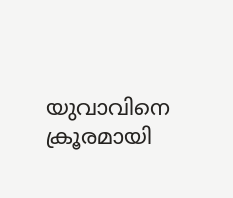യുവാവിനെ ക്രൂരമായി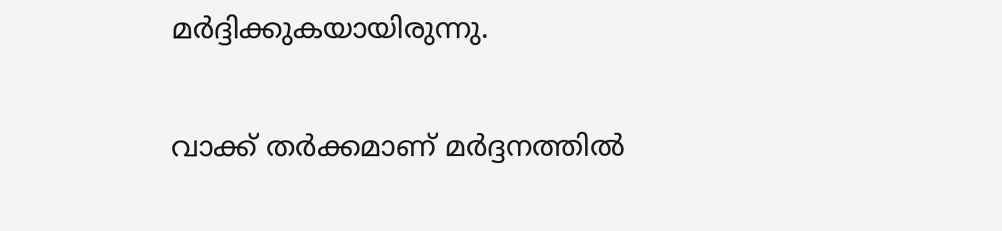മര്‍ദ്ദിക്കുകയായിരുന്നു.

വാക്ക് തര്‍ക്കമാണ് മര്‍ദ്ദനത്തില്‍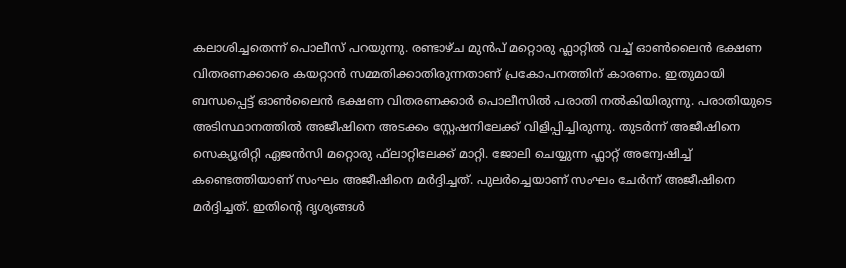കലാശിച്ചതെന്ന് പൊലീസ് പറയുന്നു. രണ്ടാഴ്ച മുന്‍പ് മറ്റൊരു ഫ്ലാറ്റിൽ വച്ച് ഓണ്‍ലൈന്‍ ഭക്ഷണ വിതരണക്കാരെ കയറ്റാന്‍ സമ്മതിക്കാതിരുന്നതാണ് പ്രകോപനത്തിന് കാരണം. ഇതുമായി ബന്ധപ്പെട്ട് ഓണ്‍ലൈന്‍ ഭക്ഷണ വിതരണക്കാര്‍ പൊലീസില്‍ പരാതി നല്‍കിയിരുന്നു. പരാതിയുടെ അടിസ്ഥാനത്തില്‍ അജീഷിനെ അടക്കം സ്റ്റേഷനിലേക്ക് വിളിപ്പിച്ചിരുന്നു. തുടര്‍ന്ന് അജീഷിനെ സെക്യൂരിറ്റി ഏജന്‍സി മറ്റൊരു ഫ്‌ലാറ്റിലേക്ക് മാറ്റി. ജോലി ചെയ്യുന്ന ഫ്ലാറ്റ് അന്വേഷിച്ച് കണ്ടെത്തിയാണ് സംഘം അജീഷിനെ മര്‍ദ്ദിച്ചത്. പുലര്‍ച്ചെയാണ് സംഘം ചേര്‍ന്ന് അജീഷിനെ മര്‍ദ്ദിച്ചത്. ഇതിന്റെ ദൃശ്യങ്ങള്‍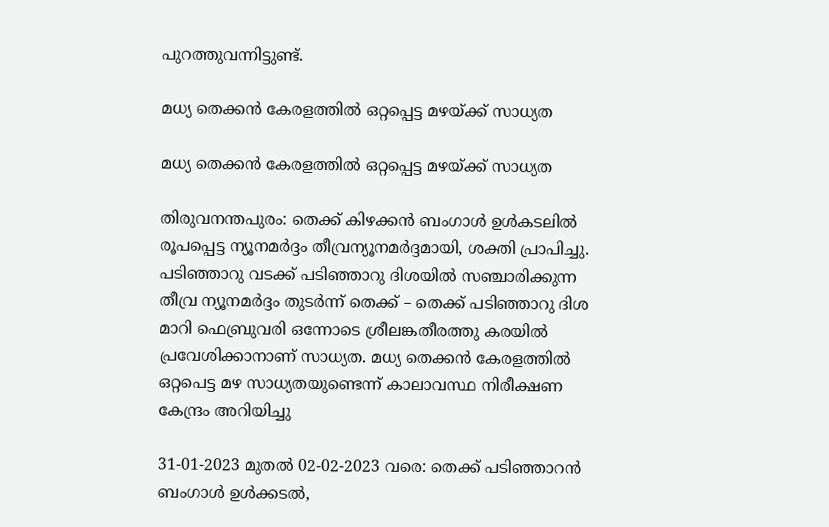പുറത്തുവന്നിട്ടുണ്ട്.

മധ്യ തെക്കൻ കേരളത്തിൽ ഒറ്റപ്പെട്ട മഴയ്ക്ക് സാധ്യത

മധ്യ തെക്കൻ കേരളത്തിൽ ഒറ്റപ്പെട്ട മഴയ്ക്ക് സാധ്യത

തിരുവനന്തപുരം: തെക്ക് കിഴക്കൻ ബംഗാൾ ഉൾകടലിൽ രൂപപ്പെട്ട ന്യൂനമർദ്ദം തീവ്രന്യൂനമർദ്ദമായി, ശക്തി പ്രാപിച്ചു. പടിഞ്ഞാറു വടക്ക് പടിഞ്ഞാറു ദിശയിൽ സഞ്ചാരിക്കുന്ന തീവ്ര ന്യൂനമർദ്ദം തുടർന്ന് തെക്ക് – തെക്ക് പടിഞ്ഞാറു ദിശ മാറി ഫെബ്രുവരി ഒന്നോടെ ശ്രീലങ്കതീരത്തു കരയിൽ പ്രവേശിക്കാനാണ് സാധ്യത. മധ്യ തെക്കൻ കേരളത്തിൽ ഒറ്റപെട്ട മഴ സാധ്യതയുണ്ടെന്ന് കാലാവസ്ഥ നിരീക്ഷണ കേന്ദ്രം അറിയിച്ചു

31-01-2023 മുതൽ 02-02-2023 വരെ: തെക്ക് പടിഞ്ഞാറൻ ബംഗാൾ ഉൾക്കടൽ,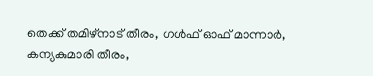തെക്ക് തമിഴ്നാട് തീരം, ഗൾഫ് ഓഫ് മാന്നാർ, കന്യകുമാരി തീരം,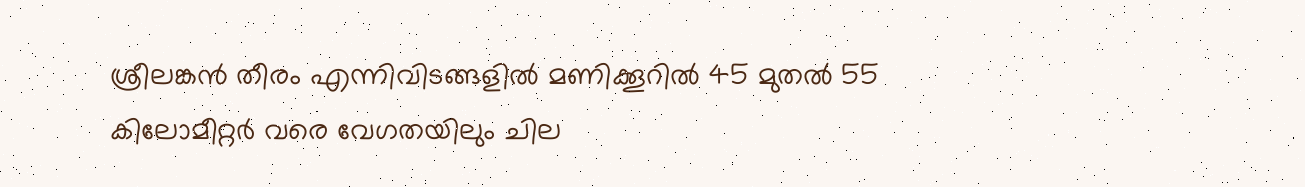ശ്രീലങ്കൻ തീരം എന്നിവിടങ്ങളിൽ മണിക്കൂറില്‍ 45 മുതല്‍ 55 കിലോമീറ്റര്‍ വരെ വേഗതയിലും ചില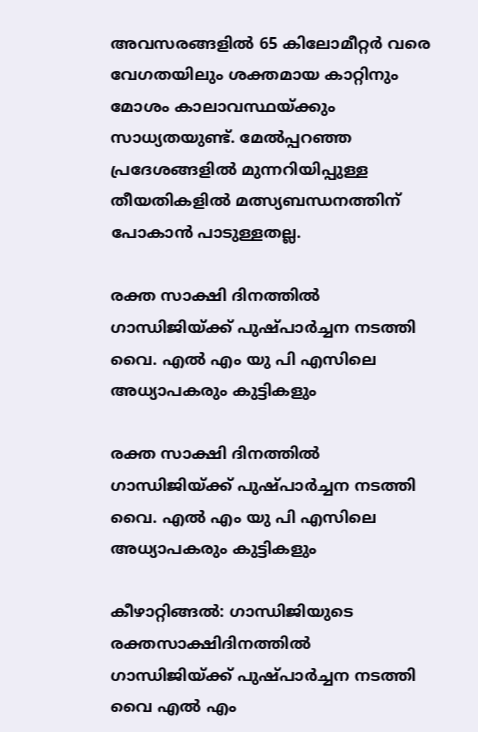അവസരങ്ങളിൽ 65 കിലോമീറ്റര്‍ വരെ വേഗതയിലും ശക്തമായ കാറ്റിനും മോശം കാലാവസ്ഥയ്ക്കും സാധ്യതയുണ്ട്. മേൽപ്പറഞ്ഞ പ്രദേശങ്ങളിൽ മുന്നറിയിപ്പുള്ള തീയതികളിൽ മത്സ്യബന്ധനത്തിന് പോകാന്‍ പാടുള്ളതല്ല.

രക്ത സാക്ഷി ദിനത്തിൽ ഗാന്ധിജിയ്ക്ക് പുഷ്പാർച്ചന നടത്തി വൈ. എൽ എം യു പി എസിലെ അധ്യാപകരും കുട്ടികളും

രക്ത സാക്ഷി ദിനത്തിൽ ഗാന്ധിജിയ്ക്ക് പുഷ്പാർച്ചന നടത്തി വൈ. എൽ എം യു പി എസിലെ അധ്യാപകരും കുട്ടികളും

കീഴാറ്റിങ്ങൽ: ഗാന്ധിജിയുടെ രക്തസാക്ഷിദിനത്തിൽ ഗാന്ധിജിയ്ക്ക് പുഷ്പാർച്ചന നടത്തി വൈ എൽ എം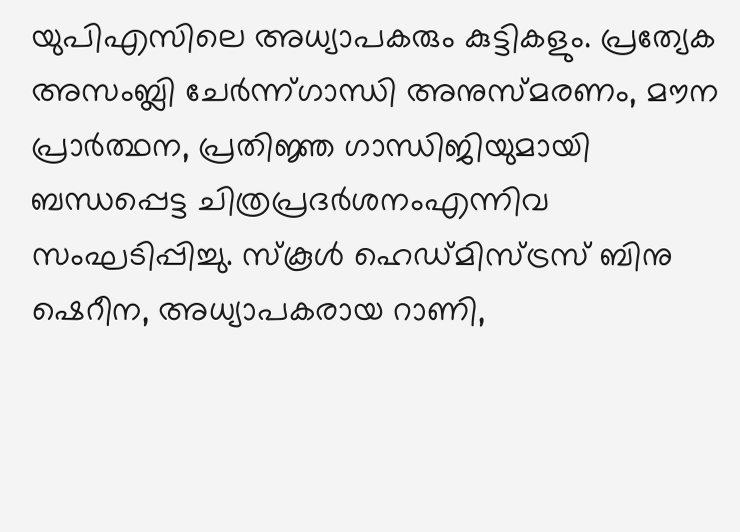യുപിഎസിലെ അധ്യാപകരും കുട്ടികളും. പ്രത്യേക അസംബ്ലി ചേർന്ന്ഗാന്ധി അനുസ്മരണം, മൗന പ്രാർത്ഥന, പ്രതിജ്ഞ ഗാന്ധിജിയുമായി ബന്ധപ്പെട്ട ചിത്രപ്രദർശനംഎന്നിവ സംഘടിപ്പിച്ചു. സ്കൂൾ ഹെഡ്മിസ്ട്രസ് ബിനു ഷെറീന, അധ്യാപകരായ റാണി,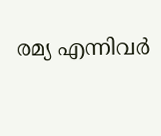രമ്യ എന്നിവർ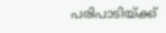പരിപാടിയ്ക്ക്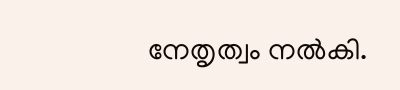നേതൃത്വം നൽകി.